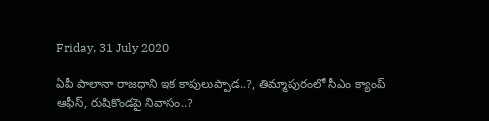Friday, 31 July 2020

ఏపీ పాలానా రాజధాని ఇక కాపులుప్పాడ..?, తిమ్మాపురంలో సీఎం క్యాంప్ ఆఫీస్, రుషికొండపై నివాసం..?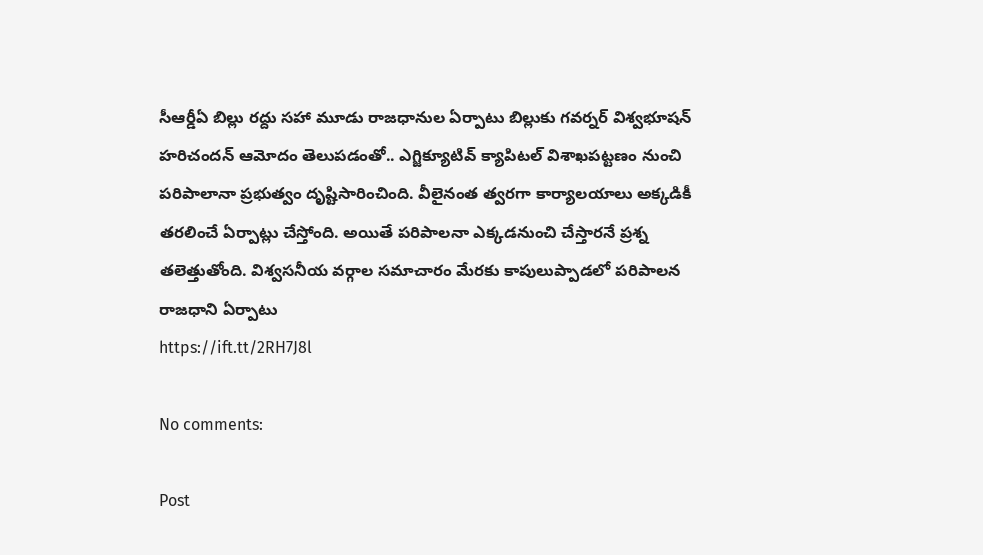సీఆర్డీఏ బిల్లు రద్దు సహా మూడు రాజధానుల ఏర్పాటు బిల్లుకు గవర్నర్ విశ్వభూషన్ హరిచందన్ ఆమోదం తెలుపడంతో.. ఎగ్జిక్యూటివ్ క్యాపిటల్ విశాఖపట్టణం నుంచి పరిపాలానా ప్రభుత్వం దృష్టిసారించింది. వీలైనంత త్వరగా కార్యాలయాలు అక్కడికీ తరలించే ఏర్పాట్లు చేస్తోంది. అయితే పరిపాలనా ఎక్కడనుంచి చేస్తారనే ప్రశ్న తలెత్తుతోంది. విశ్వసనీయ వర్గాల సమాచారం మేరకు కాపులుప్పాడలో పరిపాలన రాజధాని ఏర్పాటు
https://ift.tt/2RH7J8l

No comments:

Post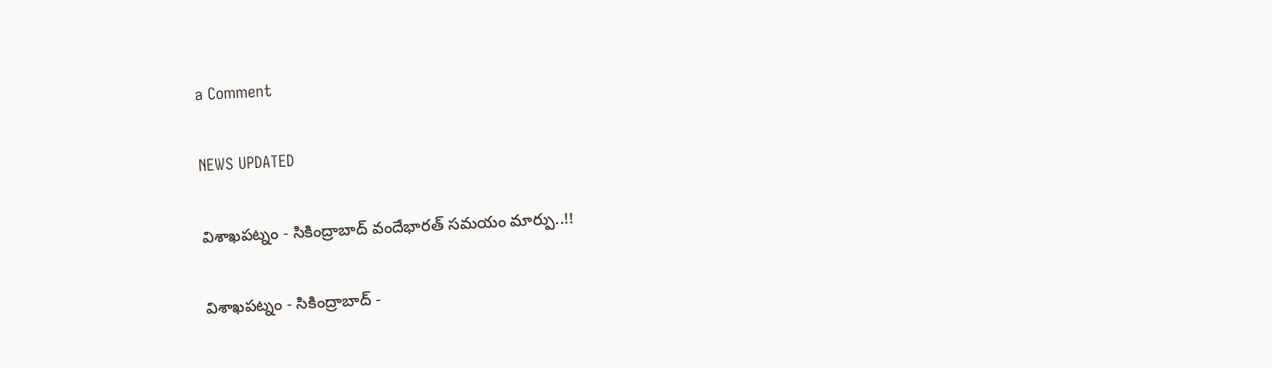a Comment

NEWS UPDATED

విశాఖపట్నం - సికింద్రాబాద్ వందేభారత్ సమయం మార్పు..!!

విశాఖపట్నం - సికింద్రాబాద్ -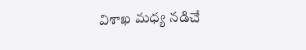విశాఖ మధ్య నడిచే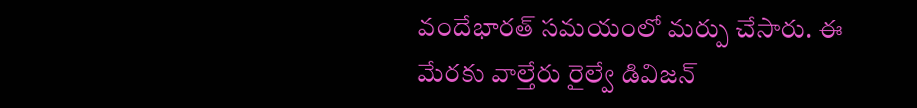వందేభారత్ సమయంలో మర్పు చేసారు. ఈ మేరకు వాల్తేరు రైల్వే డివిజన్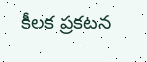కీలక ప్రకటన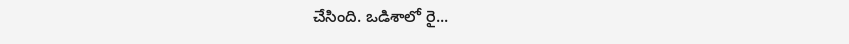చేసింది. ఒడిశాలో రై...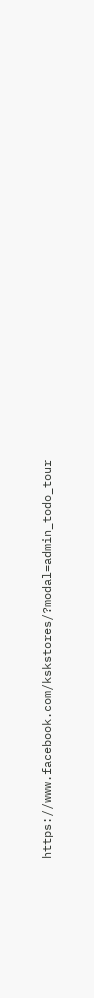https://www.facebook.com/kskstores/?modal=admin_todo_tour